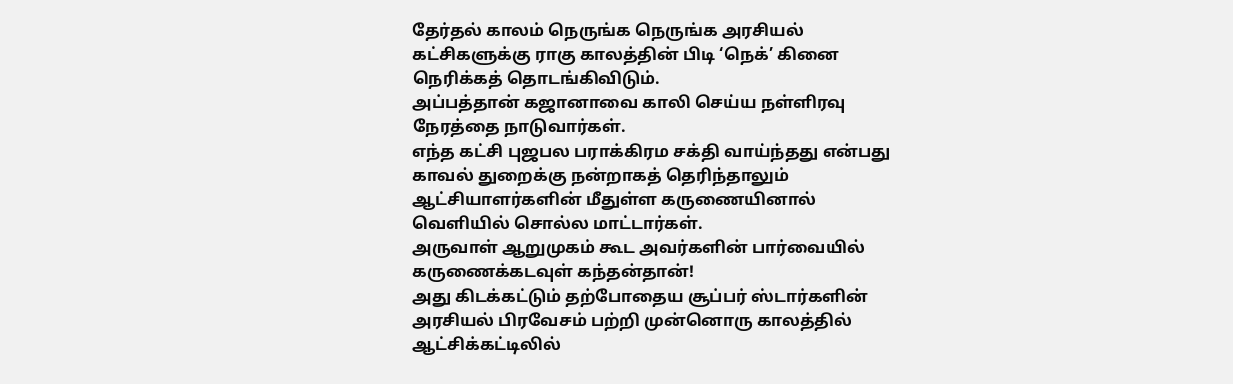தேர்தல் காலம் நெருங்க நெருங்க அரசியல் கட்சிகளுக்கு ராகு காலத்தின் பிடி ‘நெக்’ கினை நெரிக்கத் தொடங்கிவிடும்.
அப்பத்தான் கஜானாவை காலி செய்ய நள்ளிரவு நேரத்தை நாடுவார்கள்.
எந்த கட்சி புஜபல பராக்கிரம சக்தி வாய்ந்தது என்பது காவல் துறைக்கு நன்றாகத் தெரிந்தாலும் ஆட்சியாளர்களின் மீதுள்ள கருணையினால் வெளியில் சொல்ல மாட்டார்கள்.
அருவாள் ஆறுமுகம் கூட அவர்களின் பார்வையில் கருணைக்கடவுள் கந்தன்தான்!
அது கிடக்கட்டும் தற்போதைய சூப்பர் ஸ்டார்களின் அரசியல் பிரவேசம் பற்றி முன்னொரு காலத்தில் ஆட்சிக்கட்டிலில்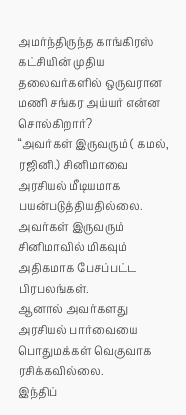அமர்ந்திருந்த காங்கிரஸ் கட்சியின் முதிய தலைவர்களில் ஒருவரான மணி சங்கர அய்யர் என்ன சொல்கிறார்?
“அவர்கள் இருவரும் ( கமல், ரஜினி.) சினிமாவை அரசியல் மீடியமாக பயன்படுத்தியதில்லை. அவர்கள் இருவரும் சினிமாவில் மிகவும் அதிகமாக பேசப்பட்ட பிரபலங்கள்.
ஆனால் அவர்களது அரசியல் பார்வையை பொதுமக்கள் வெகுவாக ரசிக்கவில்லை.
இந்திப்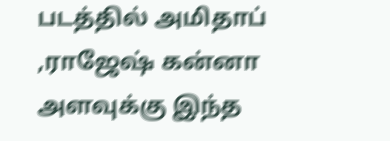படத்தில் அமிதாப் ,ராஜேஷ் கன்னா அளவுக்கு இந்த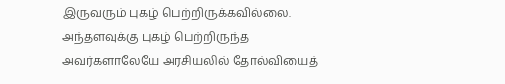இருவரும் புகழ் பெற்றிருக்கவில்லை. அந்தளவுக்கு புகழ் பெற்றிருந்த அவர்களாலேயே அரசியலில் தோல்வியைத்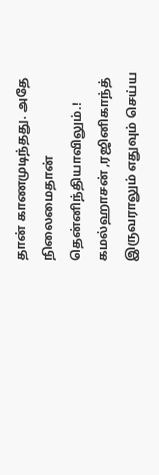தான் காணமுடிந்தது. அதே நிலைமைதான் தென்னிந்தியாவிலும்.!
கமல்ஹாசன் ,ரஜினிகாந்த் இருவராலும் எதுவும் செய்ய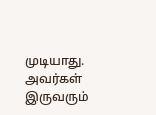முடியாது. அவர்கள் இருவரும்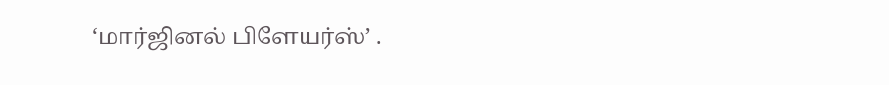‘மார்ஜினல் பிளேயர்ஸ்’ .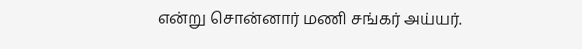என்று சொன்னார் மணி சங்கர் அய்யர்.